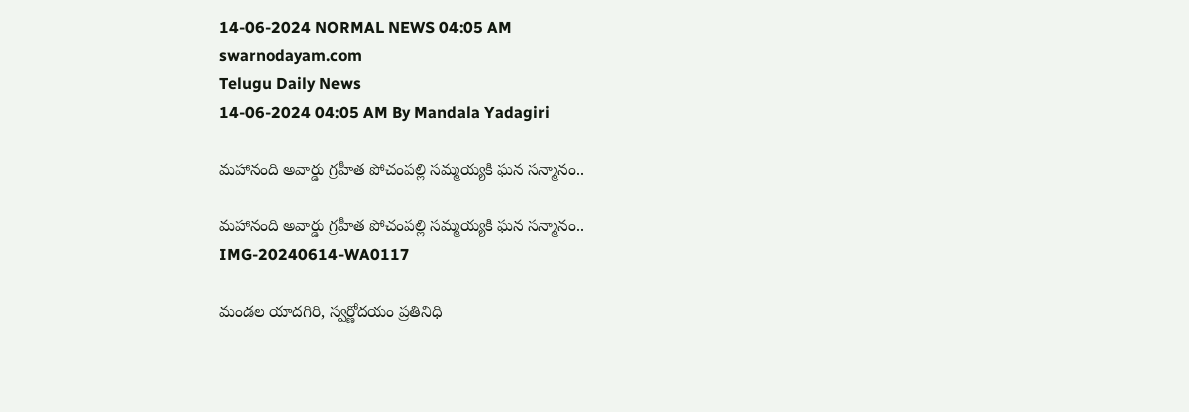14-06-2024 NORMAL NEWS 04:05 AM
swarnodayam.com
Telugu Daily News
14-06-2024 04:05 AM By Mandala Yadagiri

మహానంది అవార్డు గ్రహీత పోచంపల్లి సమ్మయ్యకి ఘన సన్మానం..

మహానంది అవార్డు గ్రహీత పోచంపల్లి సమ్మయ్యకి ఘన సన్మానం..
IMG-20240614-WA0117

మండల యాదగిరి, స్వర్ణోదయం ప్రతినిధి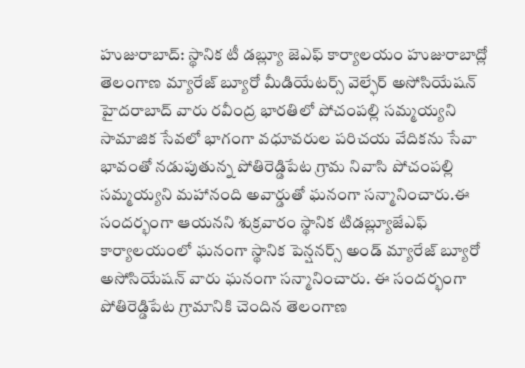హుజురాబాద్: స్థానిక టీ డబ్ల్యూ జెఎఫ్ కార్యాలయం హుజురాబాద్లో తెలంగాణ మ్యారేజ్ బ్యూరో మీడియేటర్స్ వెల్ఫేర్ అసోసియేషన్ హైదరాబాద్ వారు రవీంద్ర భారతిలో పోచంపల్లి సమ్మయ్యని సామాజిక సేవలో భాగంగా వధూవరుల పరిచయ వేదికను సేవా భావంతో నడుపుతున్న పోతిరెడ్డిపేట గ్రామ నివాసి పోచంపల్లి సమ్మయ్యని మహానంది అవార్డుతో ఘనంగా సన్మానించారు.ఈ సందర్భంగా ఆయనని శుక్రవారం స్థానిక టిడబ్ల్యూజేఎఫ్ కార్యాలయంలో ఘనంగా స్థానిక పెన్షనర్స్ అండ్ మ్యారేజ్ బ్యూరో అసోసియేషన్ వారు ఘనంగా సన్మానించారు. ఈ సందర్భంగా పోతిరెడ్డిపేట గ్రామానికి చెందిన తెలంగాణ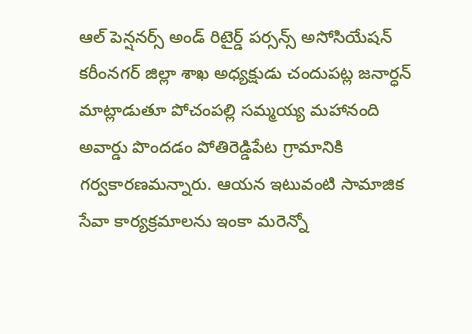ఆల్ పెన్షనర్స్ అండ్ రిటైర్డ్ పర్సన్స్ అసోసియేషన్ కరీంనగర్ జిల్లా శాఖ అధ్యక్షుడు చందుపట్ల జనార్ధన్ మాట్లాడుతూ పోచంపల్లి సమ్మయ్య మహానంది అవార్డు పొందడం పోతిరెడ్డిపేట గ్రామానికి గర్వకారణమన్నారు. ఆయన ఇటువంటి సామాజిక సేవా కార్యక్రమాలను ఇంకా మరెన్నో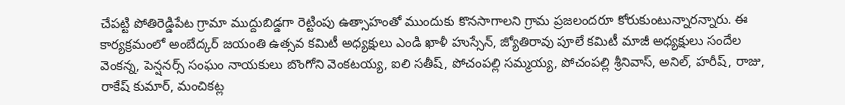చేపట్టి పోతిరెడ్డిపేట గ్రామా ముద్దుబిడ్డగా రెట్టింపు ఉత్సాహంతో ముందుకు కొనసాగాలని గ్రామ ప్రజలందరూ కోరుకుంటున్నారన్నారు. ఈ కార్యక్రమంలో అంబేద్కర్ జయంతి ఉత్సవ కమిటీ అధ్యక్షులు ఎండి ఖాళీ హుస్సేన్, జ్యోతిరావు పూలే కమిటీ మాజీ అధ్యక్షులు సందేల వెంకన్న, పెన్షనర్స్ సంఘం నాయకులు బొంగోని వెంకటయ్య, ఐలి సతీష్, పోచంపల్లి సమ్మయ్య, పోచంపల్లి శ్రీనివాస్, అనిల్, హరీష్, రాజు, రాకేష్ కుమార్, మంచికట్ల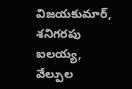విజయకుమార్, శనిగరపు ఐలయ్య, వేల్పుల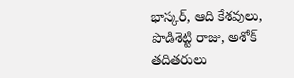భాస్కర్, ఆది కేశవులు, పొడిశెట్టి రాజు, అశోక్ తదితరులు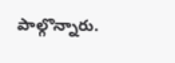పాల్గొన్నారు.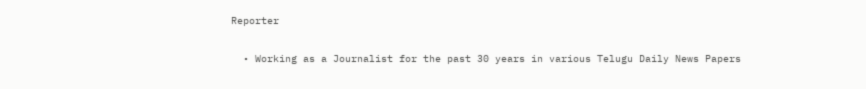Reporter

  • Working as a Journalist for the past 30 years in various Telugu Daily News Papers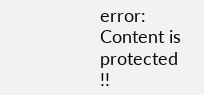error: Content is protected !!